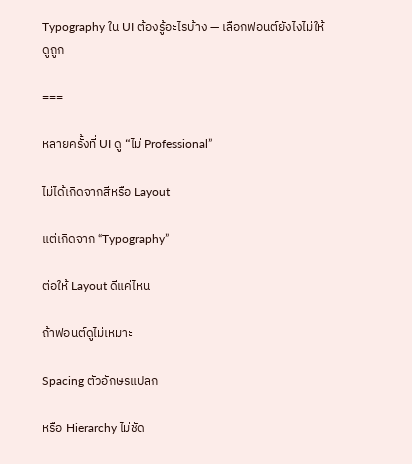Typography ใน UI ต้องรู้อะไรบ้าง — เลือกฟอนต์ยังไงไม่ให้ดูถูก

===

หลายครั้งที่ UI ดู “ไม่ Professional”

ไม่ได้เกิดจากสีหรือ Layout

แต่เกิดจาก “Typography”

ต่อให้ Layout ดีแค่ไหน

ถ้าฟอนต์ดูไม่เหมาะ

Spacing ตัวอักษรแปลก

หรือ Hierarchy ไม่ชัด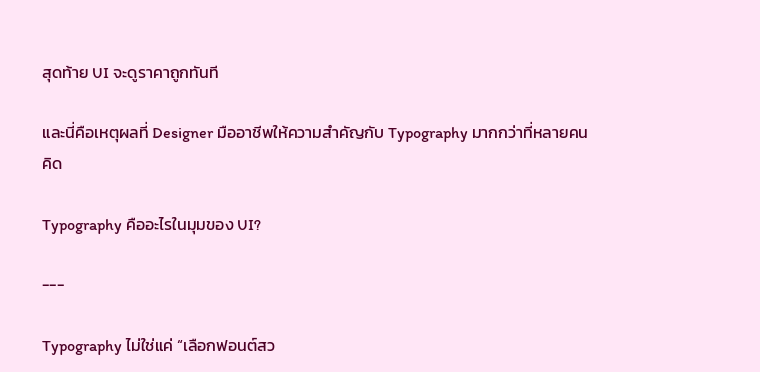สุดท้าย UI จะดูราคาถูกทันที

และนี่คือเหตุผลที่ Designer มืออาชีพให้ความสำคัญกับ Typography มากกว่าที่หลายคนคิด

Typography คืออะไรในมุมของ UI?

---

Typography ไม่ใช่แค่ “เลือกฟอนต์สว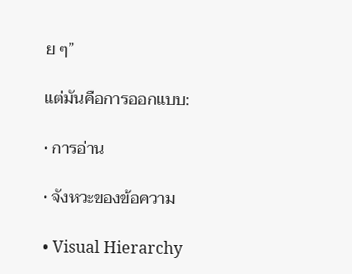ย ๆ”

แต่มันคือการออกแบบ:

• การอ่าน

• จังหวะของข้อความ

• Visual Hierarchy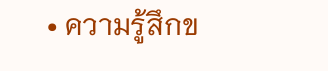• ความรู้สึกข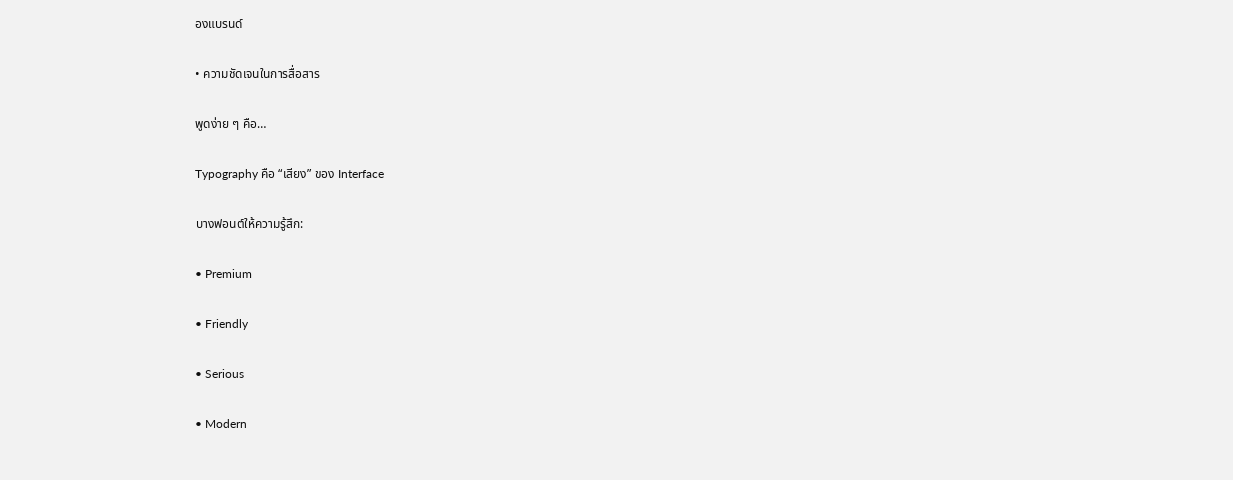องแบรนด์

• ความชัดเจนในการสื่อสาร

พูดง่าย ๆ คือ…

Typography คือ “เสียง” ของ Interface

บางฟอนต์ให้ความรู้สึก:

• Premium

• Friendly

• Serious

• Modern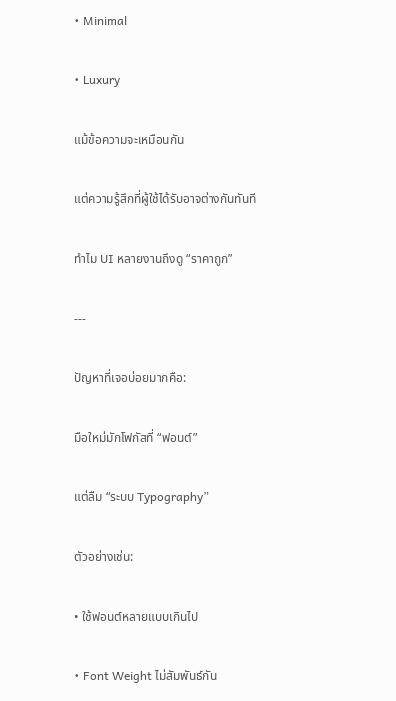• Minimal

• Luxury

แม้ข้อความจะเหมือนกัน

แต่ความรู้สึกที่ผู้ใช้ได้รับอาจต่างกันทันที

ทำไม UI หลายงานถึงดู “ราคาถูก”

---

ปัญหาที่เจอบ่อยมากคือ:

มือใหม่มักโฟกัสที่ “ฟอนต์”

แต่ลืม “ระบบ Typography”

ตัวอย่างเช่น:

• ใช้ฟอนต์หลายแบบเกินไป

• Font Weight ไม่สัมพันธ์กัน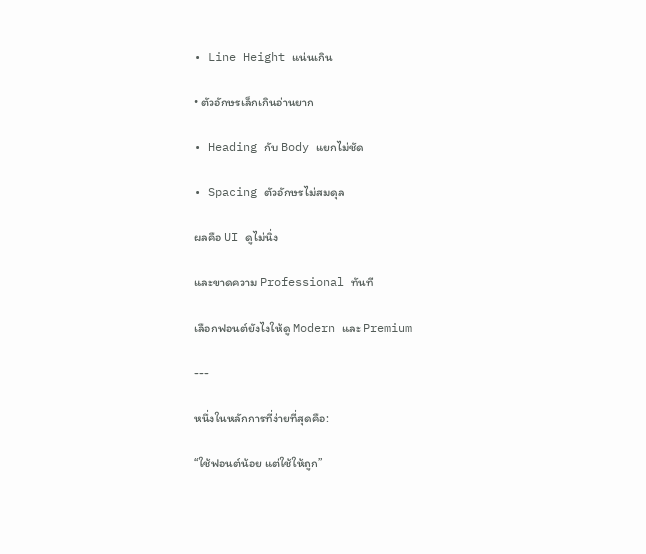• Line Height แน่นเกิน

• ตัวอักษรเล็กเกินอ่านยาก

• Heading กับ Body แยกไม่ชัด

• Spacing ตัวอักษรไม่สมดุล

ผลคือ UI ดูไม่นิ่ง

และขาดความ Professional ทันที

เลือกฟอนต์ยังไงให้ดู Modern และ Premium

---

หนึ่งในหลักการที่ง่ายที่สุดคือ:

“ใช้ฟอนต์น้อย แต่ใช้ให้ถูก”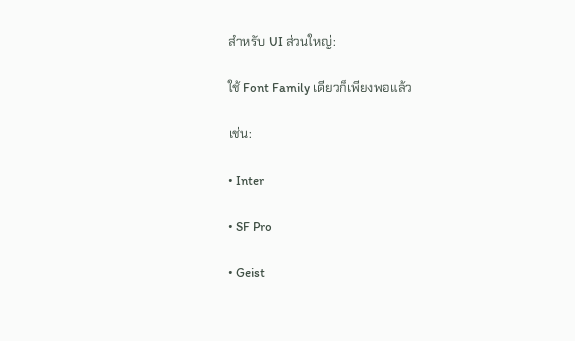สำหรับ UI ส่วนใหญ่:

ใช้ Font Family เดียวก็เพียงพอแล้ว

เช่น:

• Inter

• SF Pro

• Geist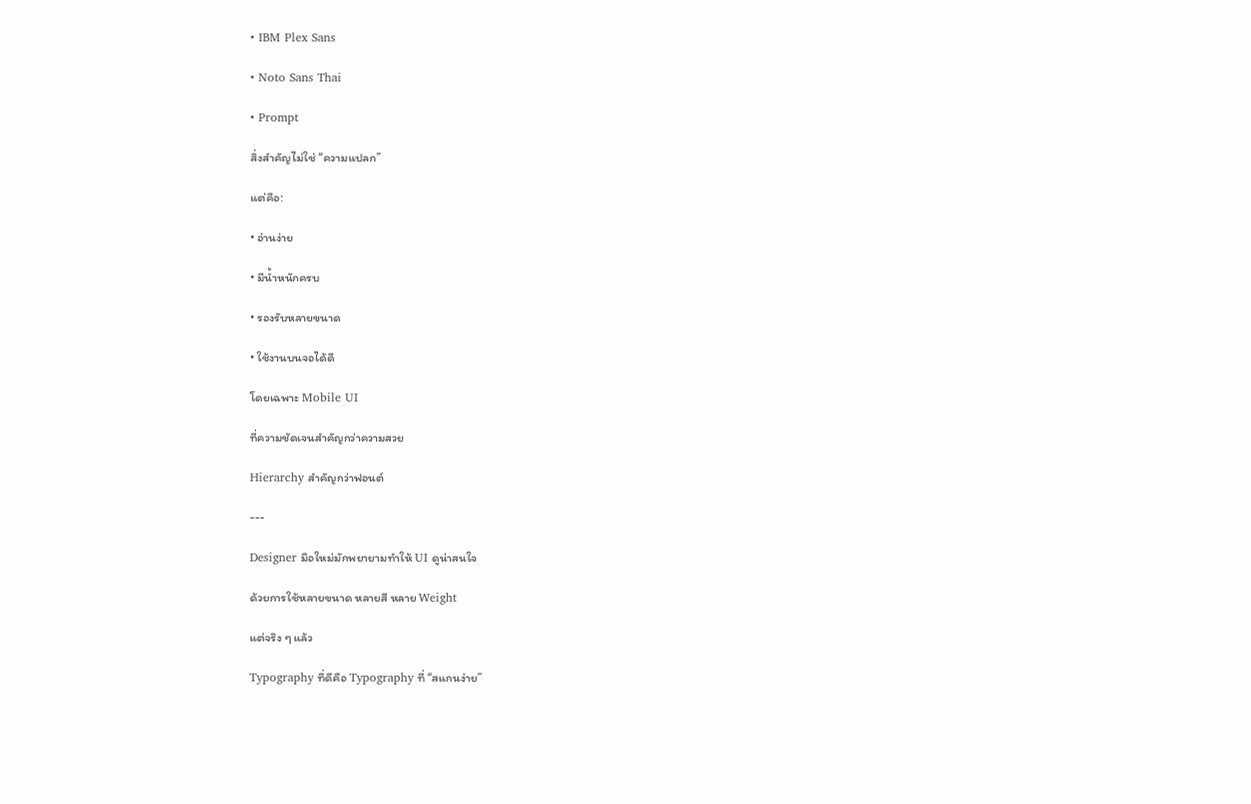• IBM Plex Sans

• Noto Sans Thai

• Prompt

สิ่งสำคัญไม่ใช่ “ความแปลก”

แต่คือ:

• อ่านง่าย

• มีน้ำหนักครบ

• รองรับหลายขนาด

• ใช้งานบนจอได้ดี

โดยเฉพาะ Mobile UI

ที่ความชัดเจนสำคัญกว่าความสวย

Hierarchy สำคัญกว่าฟอนต์

---

Designer มือใหม่มักพยายามทำให้ UI ดูน่าสนใจ

ด้วยการใช้หลายขนาด หลายสี หลาย Weight

แต่จริง ๆ แล้ว

Typography ที่ดีคือ Typography ที่ “สแกนง่าย”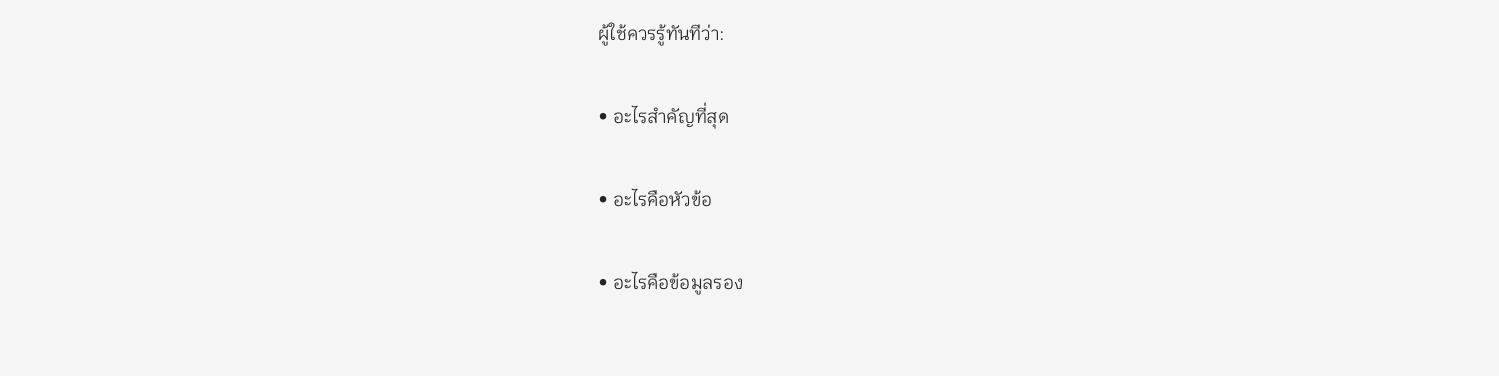ผู้ใช้ควรรู้ทันทีว่า:

• อะไรสำคัญที่สุด

• อะไรคือหัวข้อ

• อะไรคือข้อมูลรอง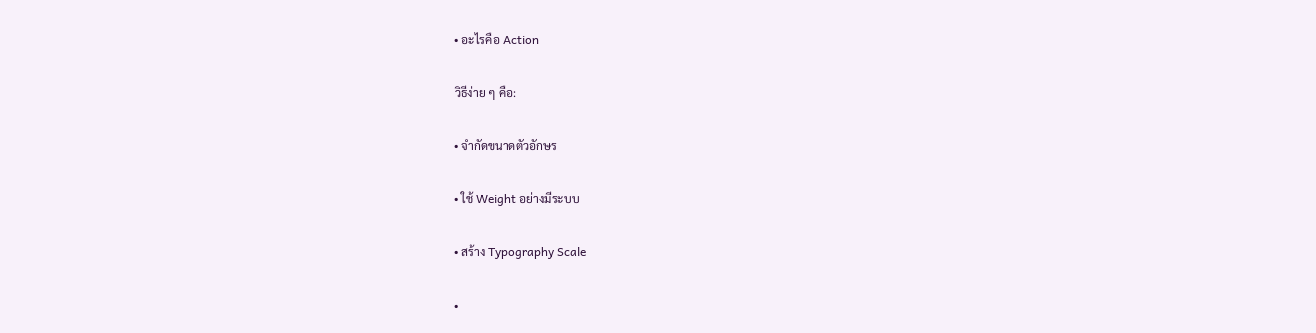• อะไรคือ Action

วิธีง่าย ๆ คือ:

• จำกัดขนาดตัวอักษร

• ใช้ Weight อย่างมีระบบ

• สร้าง Typography Scale

•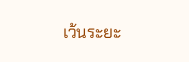เว้นระยะ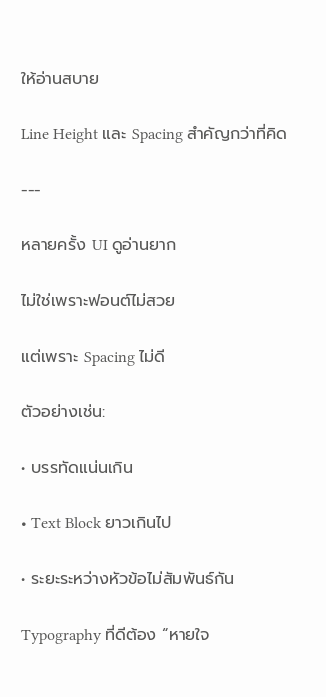ให้อ่านสบาย

Line Height และ Spacing สำคัญกว่าที่คิด

---

หลายครั้ง UI ดูอ่านยาก

ไม่ใช่เพราะฟอนต์ไม่สวย

แต่เพราะ Spacing ไม่ดี

ตัวอย่างเช่น:

• บรรทัดแน่นเกิน

• Text Block ยาวเกินไป

• ระยะระหว่างหัวข้อไม่สัมพันธ์กัน

Typography ที่ดีต้อง “หายใจ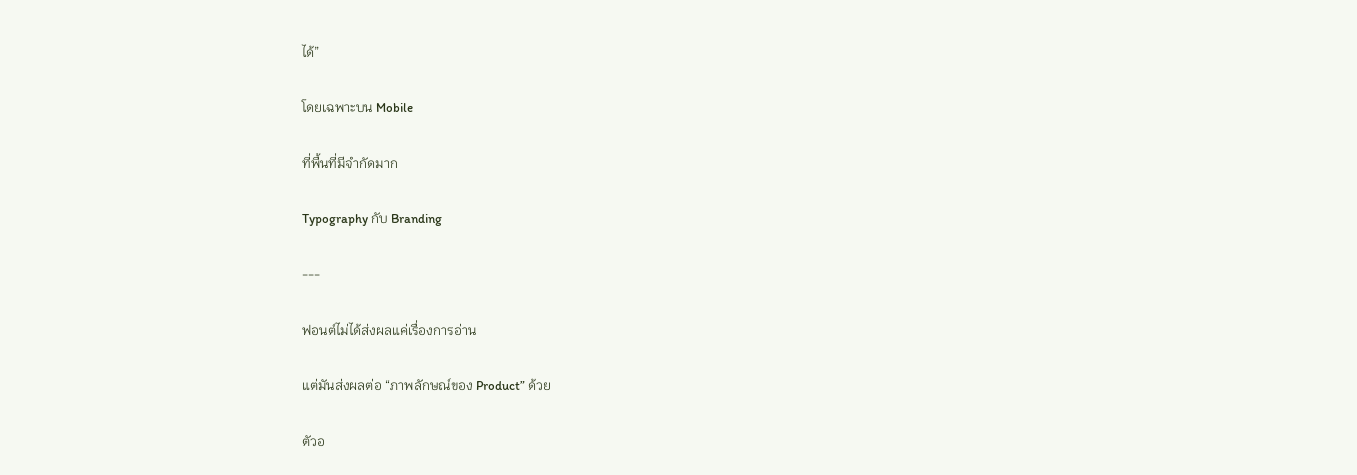ได้”

โดยเฉพาะบน Mobile

ที่พื้นที่มีจำกัดมาก

Typography กับ Branding

---

ฟอนต์ไม่ได้ส่งผลแค่เรื่องการอ่าน

แต่มันส่งผลต่อ “ภาพลักษณ์ของ Product” ด้วย

ตัวอ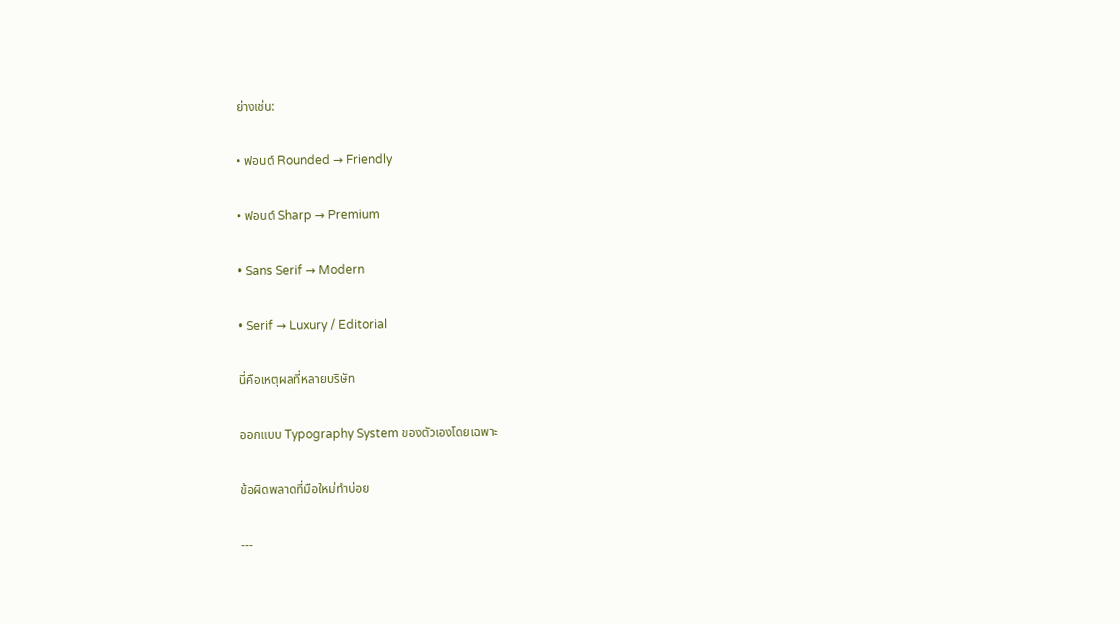ย่างเช่น:

• ฟอนต์ Rounded → Friendly

• ฟอนต์ Sharp → Premium

• Sans Serif → Modern

• Serif → Luxury / Editorial

นี่คือเหตุผลที่หลายบริษัท

ออกแบบ Typography System ของตัวเองโดยเฉพาะ

ข้อผิดพลาดที่มือใหม่ทำบ่อย

---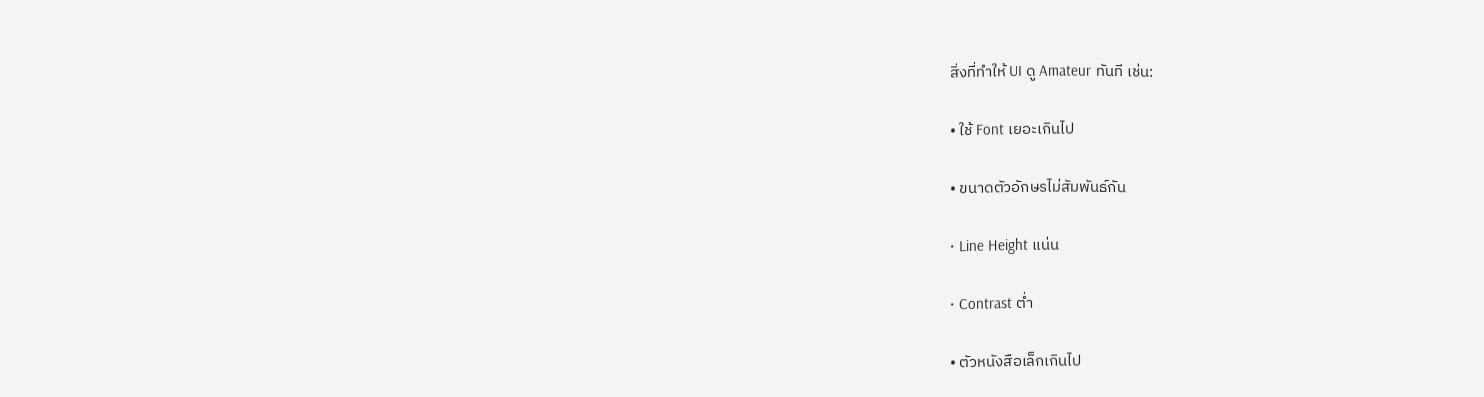สิ่งที่ทำให้ UI ดู Amateur ทันที เช่น:

• ใช้ Font เยอะเกินไป

• ขนาดตัวอักษรไม่สัมพันธ์กัน

• Line Height แน่น

• Contrast ต่ำ

• ตัวหนังสือเล็กเกินไป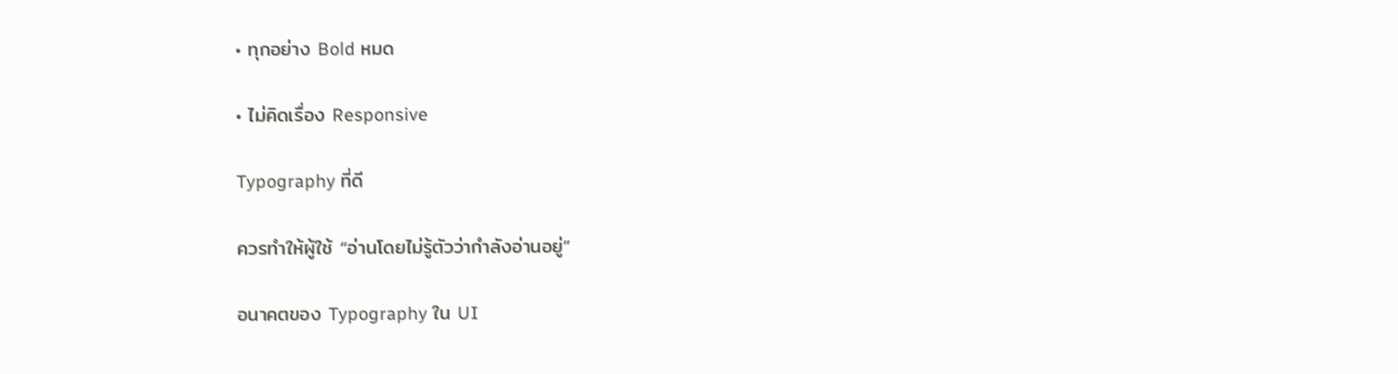• ทุกอย่าง Bold หมด

• ไม่คิดเรื่อง Responsive

Typography ที่ดี

ควรทำให้ผู้ใช้ “อ่านโดยไม่รู้ตัวว่ากำลังอ่านอยู่”

อนาคตของ Typography ใน UI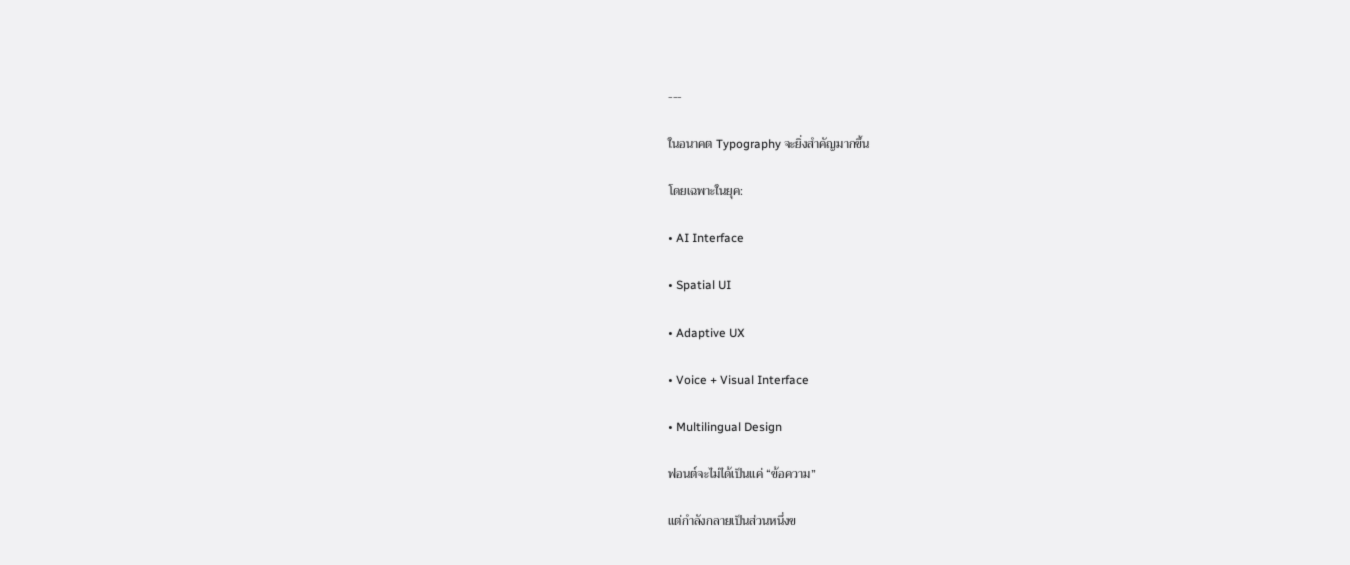---

ในอนาคต Typography จะยิ่งสำคัญมากขึ้น

โดยเฉพาะในยุค:

• AI Interface

• Spatial UI

• Adaptive UX

• Voice + Visual Interface

• Multilingual Design

ฟอนต์จะไม่ได้เป็นแค่ “ข้อความ”

แต่กำลังกลายเป็นส่วนหนึ่งข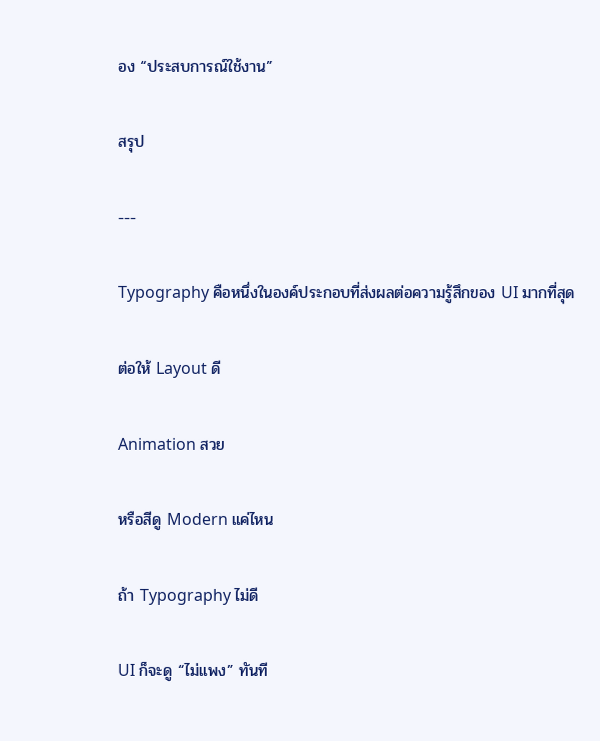อง “ประสบการณ์ใช้งาน”

สรุป

---

Typography คือหนึ่งในองค์ประกอบที่ส่งผลต่อความรู้สึกของ UI มากที่สุด

ต่อให้ Layout ดี

Animation สวย

หรือสีดู Modern แค่ไหน

ถ้า Typography ไม่ดี

UI ก็จะดู “ไม่แพง” ทันที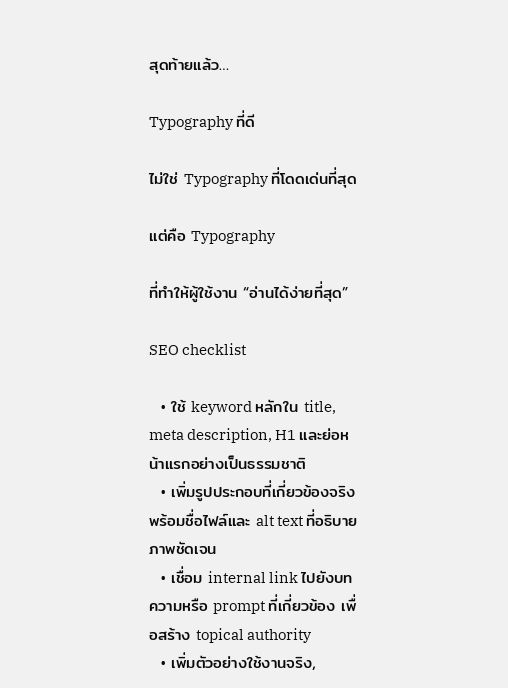สุดท้ายแล้ว…

Typography ที่ดี

ไม่ใช่ Typography ที่โดดเด่นที่สุด

แต่คือ Typography

ที่ทำให้ผู้ใช้งาน “อ่านได้ง่ายที่สุด”

SEO checklist

  • ใช้ keyword หลักใน title, meta description, H1 และย่อหน้าแรกอย่างเป็นธรรมชาติ
  • เพิ่มรูปประกอบที่เกี่ยวข้องจริง พร้อมชื่อไฟล์และ alt text ที่อธิบายภาพชัดเจน
  • เชื่อม internal link ไปยังบทความหรือ prompt ที่เกี่ยวข้อง เพื่อสร้าง topical authority
  • เพิ่มตัวอย่างใช้งานจริง,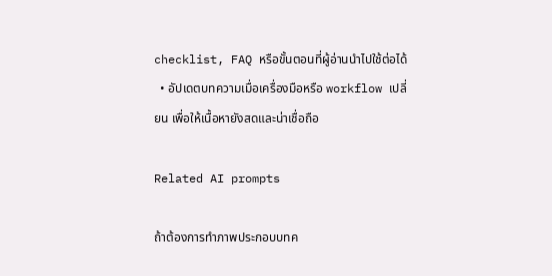checklist, FAQ หรือขั้นตอนที่ผู้อ่านนำไปใช้ต่อได้
  • อัปเดตบทความเมื่อเครื่องมือหรือ workflow เปลี่ยน เพื่อให้เนื้อหายังสดและน่าเชื่อถือ

Related AI prompts

ถ้าต้องการทำภาพประกอบบทค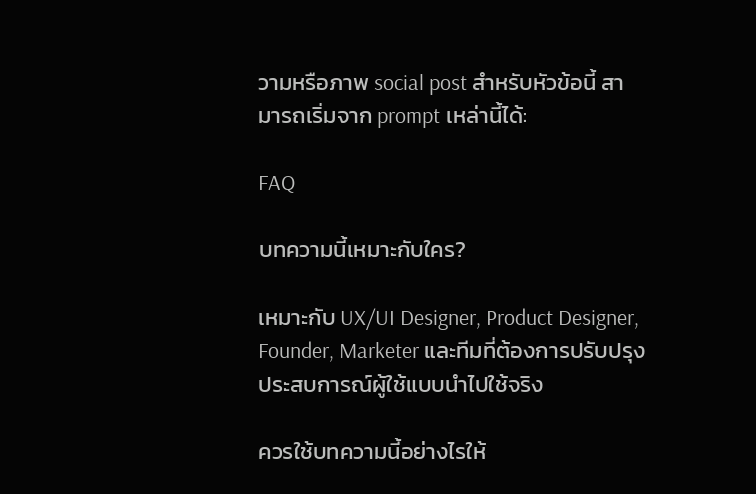วามหรือภาพ social post สำหรับหัวข้อนี้ สามารถเริ่มจาก prompt เหล่านี้ได้:

FAQ

บทความนี้เหมาะกับใคร?

เหมาะกับ UX/UI Designer, Product Designer, Founder, Marketer และทีมที่ต้องการปรับปรุงประสบการณ์ผู้ใช้แบบนำไปใช้จริง

ควรใช้บทความนี้อย่างไรให้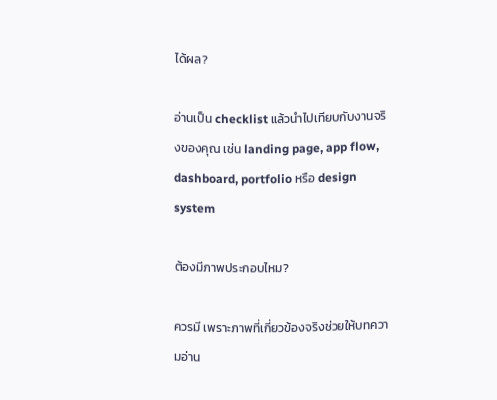ได้ผล?

อ่านเป็น checklist แล้วนำไปเทียบกับงานจริงของคุณ เช่น landing page, app flow, dashboard, portfolio หรือ design system

ต้องมีภาพประกอบไหม?

ควรมี เพราะภาพที่เกี่ยวข้องจริงช่วยให้บทความอ่าน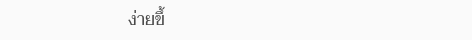ง่ายขึ้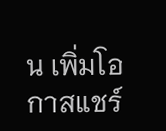น เพิ่มโอกาสแชร์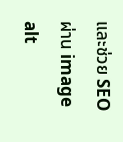และช่วย SEO ผ่าน image alt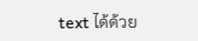text ได้ด้วย